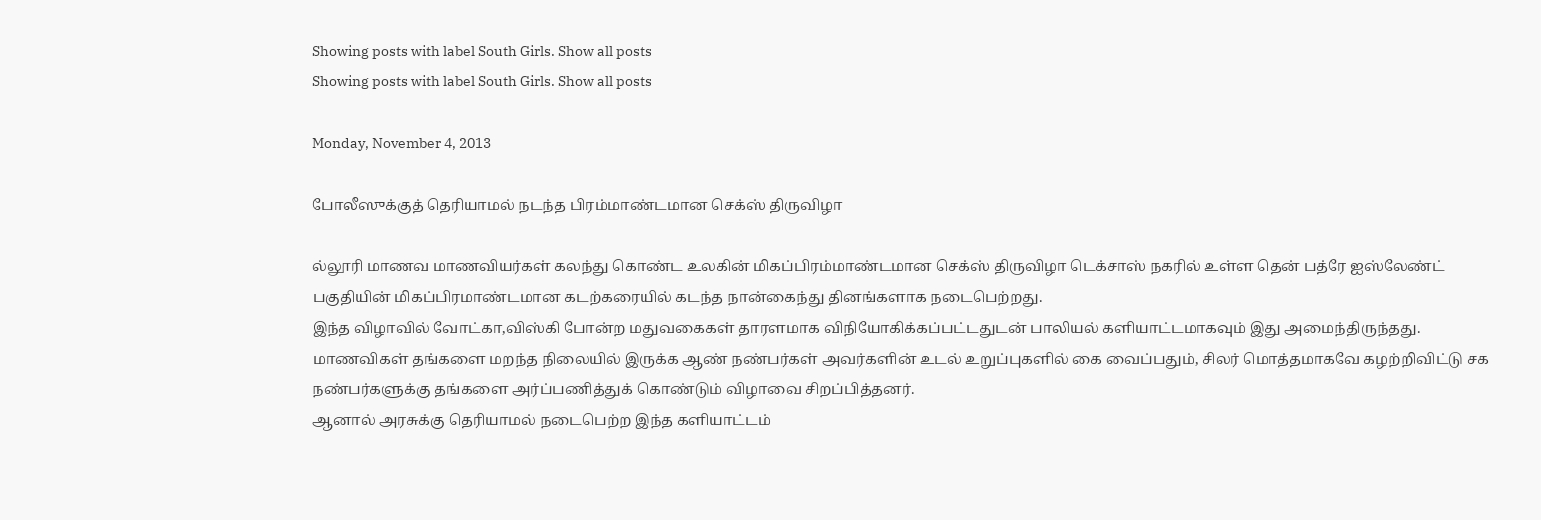Showing posts with label South Girls. Show all posts
Showing posts with label South Girls. Show all posts

Monday, November 4, 2013

போலீஸுக்குத் தெரியாமல் நடந்த பிரம்மாண்டமான செக்ஸ் திருவிழா

ல்லூரி மாணவ மாணவியர்கள் கலந்து கொண்ட உலகின் மிகப்பிரம்மாண்டமான செக்ஸ் திருவிழா டெக்சாஸ் நகரில் உள்ள தென் பத்ரே ஐஸ்லேண்ட் பகுதியின் மிகப்பிரமாண்டமான கடற்கரையில் கடந்த நான்கைந்து தினங்களாக நடைபெற்றது.
இந்த விழாவில் வோட்கா,விஸ்கி போன்ற மதுவகைகள் தாரளமாக விநியோகிக்கப்பட்டதுடன் பாலியல் களியாட்டமாகவும் இது அமைந்திருந்தது.
மாணவிகள் தங்களை மறந்த நிலையில் இருக்க ஆண் நண்பர்கள் அவர்களின் உடல் உறுப்புகளில் கை வைப்பதும், சிலர் மொத்தமாகவே கழற்றிவிட்டு சக நண்பர்களுக்கு தங்களை அர்ப்பணித்துக் கொண்டும் விழாவை சிறப்பித்தனர்.
ஆனால் அரசுக்கு தெரியாமல் நடைபெற்ற இந்த களியாட்டம்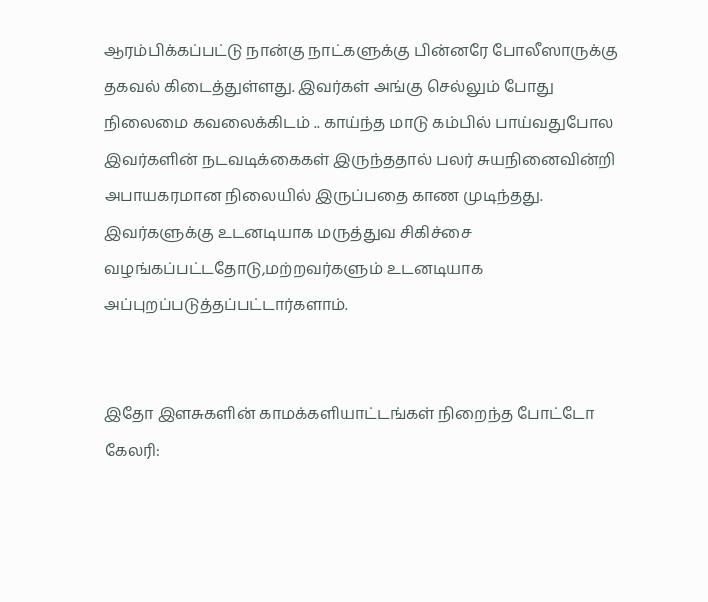ஆரம்பிக்கப்பட்டு நான்கு நாட்களுக்கு பின்னரே போலீஸாருக்கு தகவல் கிடைத்துள்ளது. இவர்கள் அங்கு செல்லும் போது நிலைமை கவலைக்கிடம் .. காய்ந்த மாடு கம்பில் பாய்வதுபோல இவர்களின் நடவடிக்கைகள் இருந்ததால் பலர் சுயநினைவின்றி அபாயகரமான நிலையில் இருப்பதை காண முடிந்தது.
இவர்களுக்கு உடனடியாக மருத்துவ சிகிச்சை வழங்கப்பட்டதோடு,மற்றவர்களும் உடனடியாக அப்புறப்படுத்தப்பட்டார்களாம்.


இதோ இளசுகளின் காமக்களியாட்டங்கள் நிறைந்த போட்டோ கேலரி: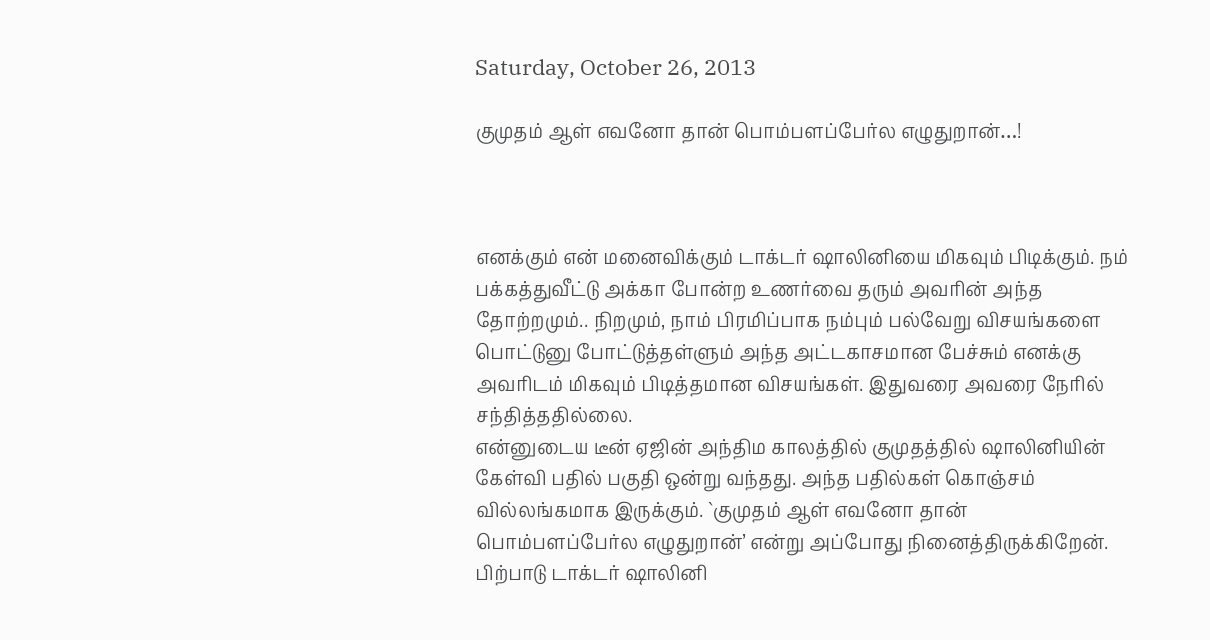Saturday, October 26, 2013

குமுதம் ஆள் எவனோ தான் பொம்பளப்பேர்ல எழுதுறான்…!



எனக்கும் என் மனைவிக்கும் டாக்டர் ஷாலினியை மிகவும் பிடிக்கும். நம் பக்கத்துவீட்டு அக்கா போன்ற உணர்வை தரும் அவரின் அந்த தோற்றமும்.. நிறமும், நாம் பிரமிப்பாக நம்பும் பல்வேறு விசயங்களை பொட்டுனு போட்டுத்தள்ளும் அந்த அட்டகாசமான பேச்சும் எனக்கு அவரிடம் மிகவும் பிடித்தமான விசயங்கள். இதுவரை அவரை நேரில் சந்தித்ததில்லை.
என்னுடைய டீன் ஏஜின் அந்திம காலத்தில் குமுதத்தில் ஷாலினியின் கேள்வி பதில் பகுதி ஒன்று வந்தது. அந்த பதில்கள் கொஞ்சம் வில்லங்கமாக இருக்கும். `குமுதம் ஆள் எவனோ தான் பொம்பளப்பேர்ல எழுதுறான்’ என்று அப்போது நினைத்திருக்கிறேன்.
பிற்பாடு டாக்டர் ஷாலினி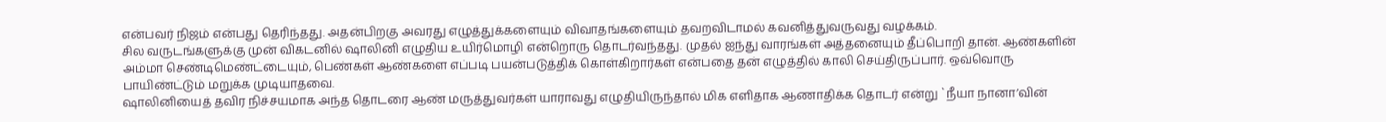என்பவர் நிஜம் என்பது தெரிந்தது. அதன்பிறகு அவரது எழுத்துக்களையும் விவாதங்களையும் தவறவிடாமல் கவனித்துவருவது வழக்கம்.
சில வருடங்களுக்கு முன் விகடனில் ஷாலினி எழுதிய உயிர்மொழி என்றொரு தொடர்வந்தது. முதல் ஐந்து வாரங்கள் அத்தனையும் தீப்பொறி தான். ஆண்களின் அம்மா செண்டிமெண்ட்டையும், பெண்கள் ஆண்களை எப்படி பயன்படுத்திக் கொள்கிறார்கள் என்பதை தன் எழுத்தில் காலி செய்திருப்பார். ஒவ்வொரு பாயிண்ட்டும் மறுக்க முடியாதவை.
ஷாலினியைத் தவிர நிச்சயமாக அந்த தொடரை ஆண் மருத்துவர்கள் யாராவது எழுதியிருந்தால் மிக எளிதாக ஆணாதிக்க தொடர் என்று `நீயா நானா’வின்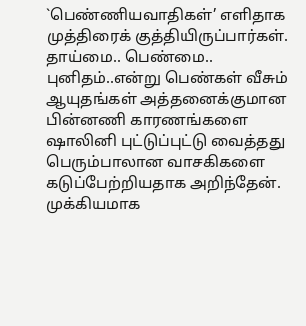`பெண்ணியவாதிகள்’ எளிதாக முத்திரைக் குத்தியிருப்பார்கள்.
தாய்மை.. பெண்மை.. புனிதம்..என்று பெண்கள் வீசும் ஆயுதங்கள் அத்தனைக்குமான பின்னணி காரணங்களை ஷாலினி புட்டுப்புட்டு வைத்தது பெரும்பாலான வாசகிகளை கடுப்பேற்றியதாக அறிந்தேன்.
முக்கியமாக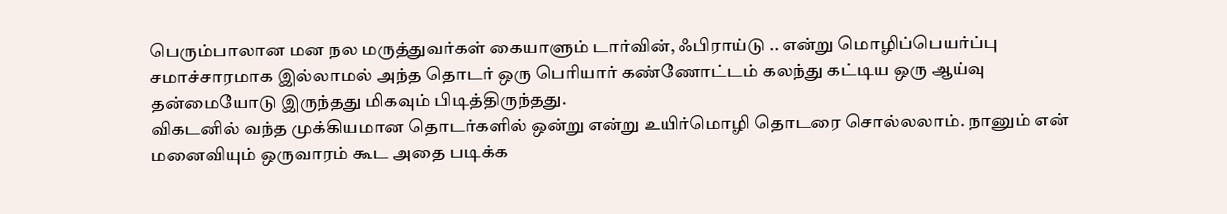பெரும்பாலான மன நல மருத்துவர்கள் கையாளும் டார்வின், ஃபிராய்டு .. என்று மொழிப்பெயர்ப்பு சமாச்சாரமாக இல்லாமல் அந்த தொடர் ஒரு பெரியார் கண்ணோட்டம் கலந்து கட்டிய ஒரு ஆய்வு தன்மையோடு இருந்தது மிகவும் பிடித்திருந்தது.
விகடனில் வந்த முக்கியமான தொடர்களில் ஒன்று என்று உயிர்மொழி தொடரை சொல்லலாம். நானும் என் மனைவியும் ஒருவாரம் கூட அதை படிக்க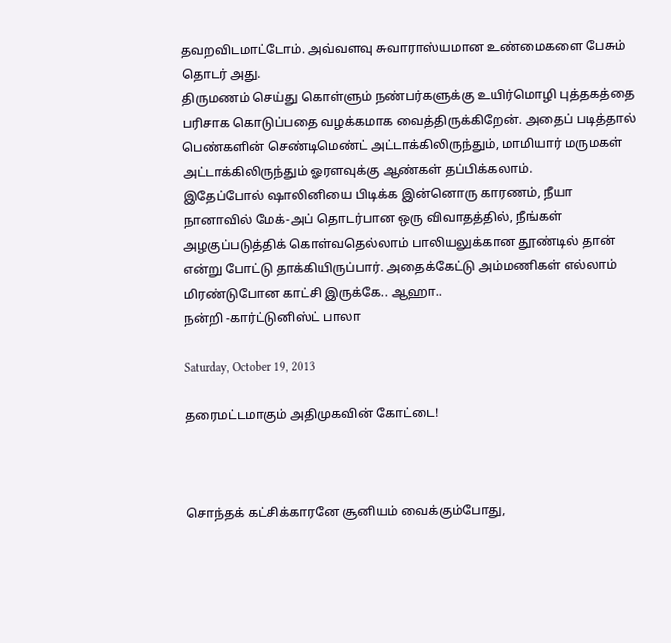தவறவிடமாட்டோம். அவ்வளவு சுவாராஸ்யமான உண்மைகளை பேசும் தொடர் அது.
திருமணம் செய்து கொள்ளும் நண்பர்களுக்கு உயிர்மொழி புத்தகத்தை பரிசாக கொடுப்பதை வழக்கமாக வைத்திருக்கிறேன். அதைப் படித்தால் பெண்களின் செண்டிமெண்ட் அட்டாக்கிலிருந்தும், மாமியார் மருமகள் அட்டாக்கிலிருந்தும் ஓரளவுக்கு ஆண்கள் தப்பிக்கலாம்.
இதேப்போல் ஷாலினியை பிடிக்க இன்னொரு காரணம், நீயா நானாவில் மேக்-அப் தொடர்பான ஒரு விவாதத்தில், நீங்கள் அழகுப்படுத்திக் கொள்வதெல்லாம் பாலியலுக்கான தூண்டில் தான் என்று போட்டு தாக்கியிருப்பார். அதைக்கேட்டு அம்மணிகள் எல்லாம் மிரண்டுபோன காட்சி இருக்கே.. ஆஹா..
நன்றி -கார்ட்டுனிஸ்ட் பாலா

Saturday, October 19, 2013

தரைமட்டமாகும் அதிமுகவின் கோட்டை!



சொந்தக் கட்சிக்காரனே சூனியம் வைக்கும்போது,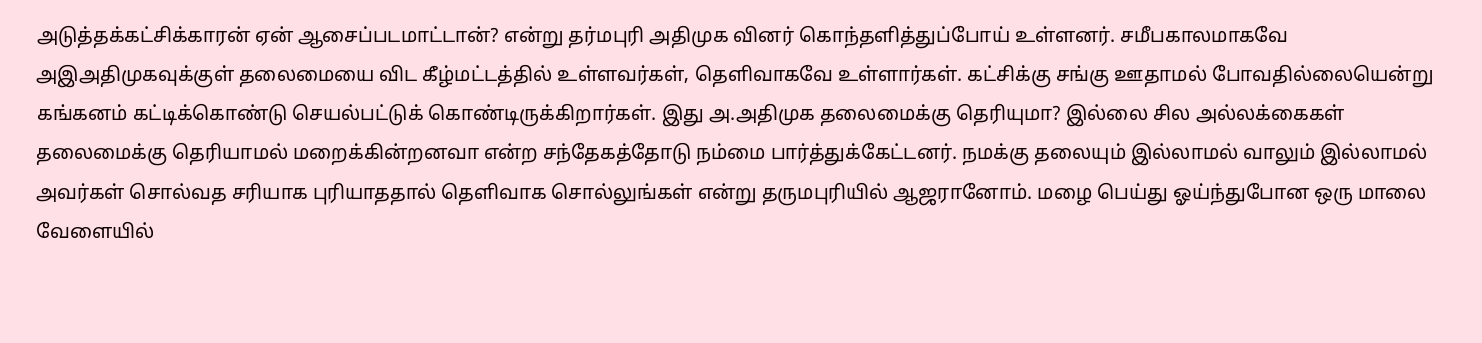அடுத்தக்கட்சிக்காரன் ஏன் ஆசைப்படமாட்டான்? என்று தர்மபுரி அதிமுக வினர் கொந்தளித்துப்போய் உள்ளனர். சமீபகாலமாகவே அஇஅதிமுகவுக்குள் தலைமையை விட கீழ்மட்டத்தில் உள்ளவர்கள், தெளிவாகவே உள்ளார்கள். கட்சிக்கு சங்கு ஊதாமல் போவதில்லையென்று கங்கனம் கட்டிக்கொண்டு செயல்பட்டுக் கொண்டிருக்கிறார்கள். இது அ.அதிமுக தலைமைக்கு தெரியுமா? இல்லை சில அல்லக்கைகள் தலைமைக்கு தெரியாமல் மறைக்கின்றனவா என்ற சந்தேகத்தோடு நம்மை பார்த்துக்கேட்டனர். நமக்கு தலையும் இல்லாமல் வாலும் இல்லாமல் அவர்கள் சொல்வத சரியாக புரியாததால் தெளிவாக சொல்லுங்கள் என்று தருமபுரியில் ஆஜரானோம். மழை பெய்து ஓய்ந்துபோன ஒரு மாலை வேளையில்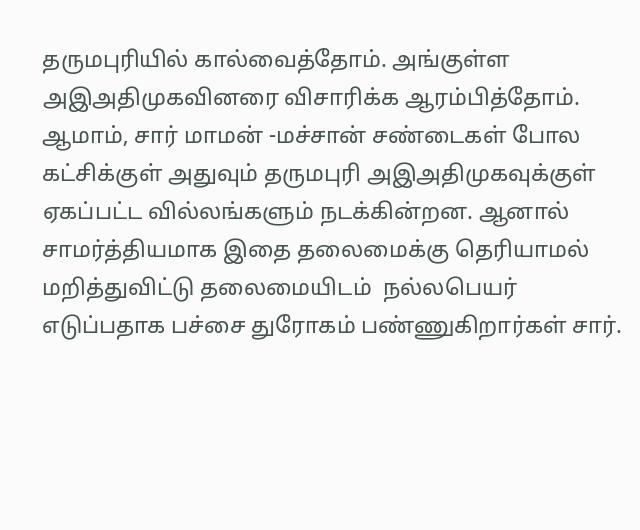தருமபுரியில் கால்வைத்தோம். அங்குள்ள அஇஅதிமுகவினரை விசாரிக்க ஆரம்பித்தோம்.
ஆமாம், சார் மாமன் -மச்சான் சண்டைகள் போல கட்சிக்குள் அதுவும் தருமபுரி அஇஅதிமுகவுக்குள் ஏகப்பட்ட வில்லங்களும் நடக்கின்றன. ஆனால் சாமர்த்தியமாக இதை தலைமைக்கு தெரியாமல் மறித்துவிட்டு தலைமையிடம்  நல்லபெயர் எடுப்பதாக பச்சை துரோகம் பண்ணுகிறார்கள் சார்.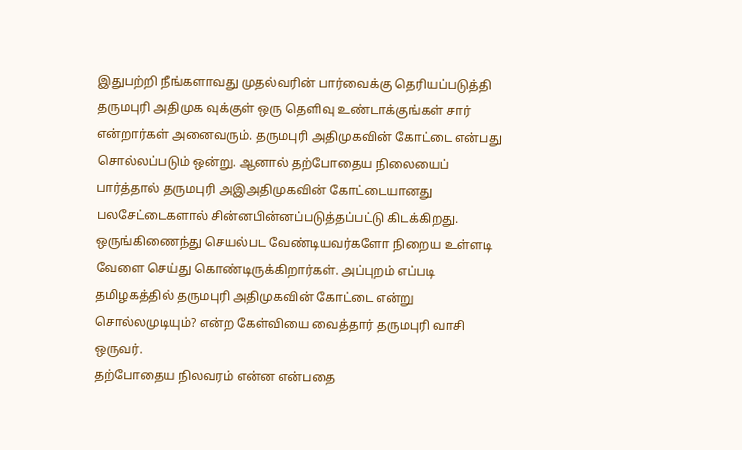இதுபற்றி நீங்களாவது முதல்வரின் பார்வைக்கு தெரியப்படுத்தி தருமபுரி அதிமுக வுக்குள் ஒரு தெளிவு உண்டாக்குங்கள் சார் என்றார்கள் அனைவரும். தருமபுரி அதிமுகவின் கோட்டை என்பது சொல்லப்படும் ஒன்று. ஆனால் தற்போதைய நிலையைப் பார்த்தால் தருமபுரி அஇஅதிமுகவின் கோட்டையானது பலசேட்டைகளால் சின்னபின்னப்படுத்தப்பட்டு கிடக்கிறது. ஒருங்கிணைந்து செயல்பட வேண்டியவர்களோ நிறைய உள்ளடி வேளை செய்து கொண்டிருக்கிறார்கள். அப்புறம் எப்படி தமிழகத்தில் தருமபுரி அதிமுகவின் கோட்டை என்று சொல்லமுடியும்? என்ற கேள்வியை வைத்தார் தருமபுரி வாசி ஒருவர்.
தற்போதைய நிலவரம் என்ன என்பதை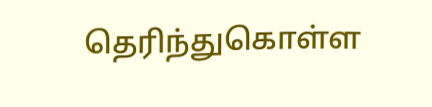தெரிந்துகொள்ள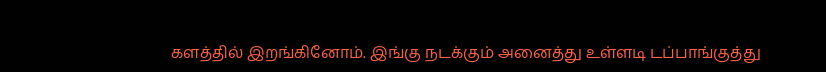களத்தில் இறங்கினோம். இங்கு நடக்கும் அனைத்து உள்ளடி டப்பாங்குத்து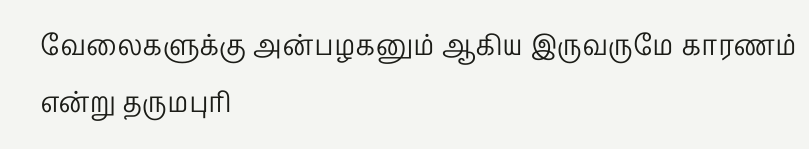வேலைகளுக்கு அன்பழகனும் ஆகிய இருவருமே காரணம் என்று தருமபுரி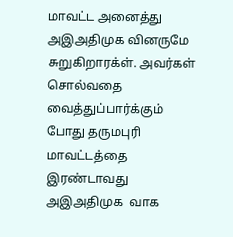மாவட்ட அனைத்து அஇஅதிமுக வினருமே சுறுகிறாரக்ள். அவர்கள் சொல்வதை வைத்துப்பார்க்கும் போது தருமபுரி மாவட்டத்தை இரண்டாவது அஇஅதிமுக  வாக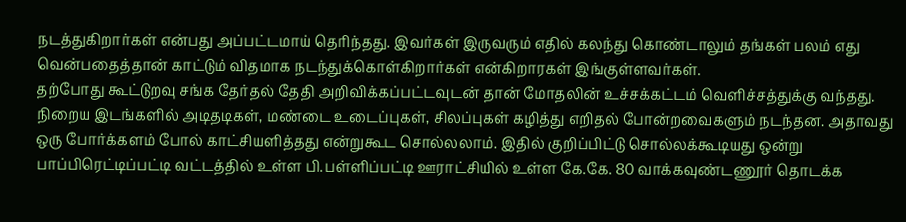நடத்துகிறார்கள் என்பது அப்பட்டமாய் தெரிந்தது. இவர்கள் இருவரும் எதில் கலந்து கொண்டாலும் தங்கள் பலம் எது வென்பதைத்தான் காட்டும் விதமாக நடந்துக்கொள்கிறார்கள் என்கிறாரகள் இங்குள்ளவர்கள்.
தற்போது கூட்டுறவு சங்க தேர்தல் தேதி அறிவிக்கப்பட்டவுடன் தான் மோதலின் உச்சக்கட்டம் வெளிச்சத்துக்கு வந்தது.  நிறைய இடங்களில் அடிதடிகள், மண்டை உடைப்புகள், சிலப்புகள் கழித்து எறிதல் போன்றவைகளும் நடந்தன. அதாவது ஒரு போர்க்களம் போல் காட்சியளித்தது என்றுகூட சொல்லலாம். இதில் குறிப்பிட்டு சொல்லக்கூடியது ஒன்று பாப்பிரெட்டிப்பட்டி வட்டத்தில் உள்ள பி.பள்ளிப்பட்டி ஊராட்சியில் உள்ள கே.கே. 80 வாக்கவுண்டணூர் தொடக்க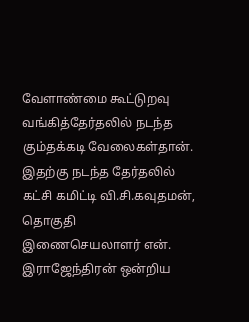வேளாண்மை கூட்டுறவு வங்கித்தேர்தலில் நடந்த கும்தக்கடி வேலைகள்தான். இதற்கு நடந்த தேர்தலில் கட்சி கமிட்டி வி.சி.கவுதமன், தொகுதி இணைசெயலாளர் என். இராஜேந்திரன் ஒன்றிய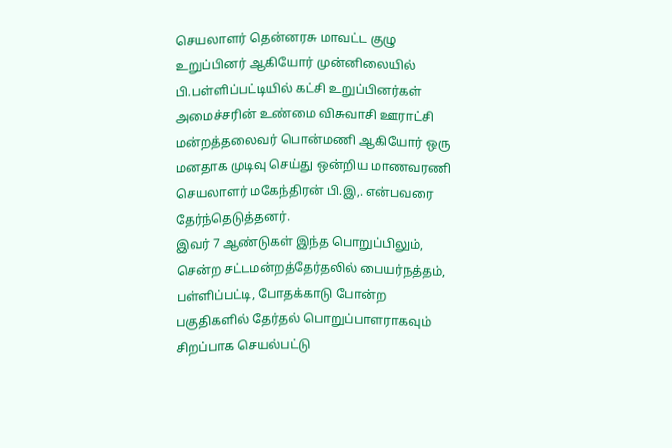செயலாளர் தென்னரசு மாவட்ட குழு உறுப்பினர் ஆகியோர் முன்னிலையில் பி.பள்ளிப்பட்டியில் கட்சி உறுப்பினர்கள் அமைச்சரின் உண்மை விசுவாசி ஊராட்சி மன்றத்தலைவர் பொன்மணி ஆகியோர் ஒரு மனதாக முடிவு செய்து ஒன்றிய மாணவரணி செயலாளர் மகேந்திரன் பி.இ,. என்பவரை தேர்ந்தெடுத்தனர்.
இவர் 7 ஆண்டுகள் இந்த பொறுப்பிலும், சென்ற சட்டமன்றத்தேர்தலில் பையர்நத்தம், பள்ளிப்பட்டி, போதக்காடு போன்ற பகுதிகளில் தேர்தல் பொறுப்பாளராகவும் சிறப்பாக செயல்பட்டு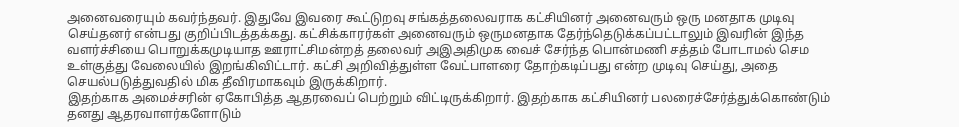அனைவரையும் கவர்ந்தவர். இதுவே இவரை கூட்டுறவு சங்கத்தலைவராக கட்சியினர் அனைவரும் ஒரு மனதாக முடிவு செய்தனர் என்பது குறிப்பிடத்தக்கது. கட்சிக்காரர்கள் அனைவரும் ஒருமனதாக தேர்ந்தெடுக்கப்பட்டாலும் இவரின் இந்த வளர்ச்சியை பொறுக்கமுடியாத ஊராட்சிமன்றத் தலைவர் அஇஅதிமுக வைச் சேர்ந்த பொன்மணி சத்தம் போடாமல் செம உள்குத்து வேலையில் இறங்கிவிட்டார். கட்சி அறிவித்துள்ள வேட்பாளரை தோற்கடிப்பது என்ற முடிவு செய்து, அதை செயல்படுத்துவதில் மிக தீவிரமாகவும் இருக்கிறார்.
இதற்காக அமைச்சரின் ஏகோபித்த ஆதரவைப் பெற்றும் விட்டிருக்கிறார். இதற்காக கட்சியினர் பலரைச்சேர்த்துக்கொண்டும் தனது ஆதரவாளர்களோடும்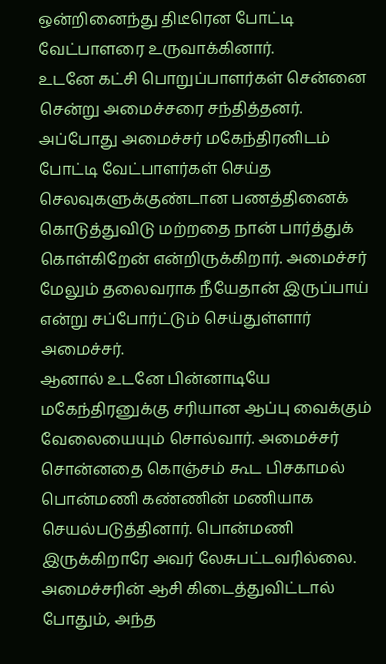ஒன்றினைந்து திடீரென போட்டி வேட்பாளரை உருவாக்கினார்.
உடனே கட்சி பொறுப்பாளர்கள் சென்னை சென்று அமைச்சரை சந்தித்தனர். அப்போது அமைச்சர் மகேந்திரனிடம் போட்டி வேட்பாளர்கள் செய்த செலவுகளுக்குண்டான பணத்தினைக் கொடுத்துவிடு மற்றதை நான் பார்த்துக் கொள்கிறேன் என்றிருக்கிறார். அமைச்சர் மேலும் தலைவராக நீயேதான் இருப்பாய் என்று சப்போர்ட்டும் செய்துள்ளார் அமைச்சர்.
ஆனால் உடனே பின்னாடியே மகேந்திரனுக்கு சரியான ஆப்பு வைக்கும் வேலையையும் சொல்வார். அமைச்சர் சொன்னதை கொஞ்சம் கூட பிசகாமல் பொன்மணி கண்ணின் மணியாக செயல்படுத்தினார். பொன்மணி இருக்கிறாரே அவர் லேசுபட்டவரில்லை. அமைச்சரின் ஆசி கிடைத்துவிட்டால் போதும், அந்த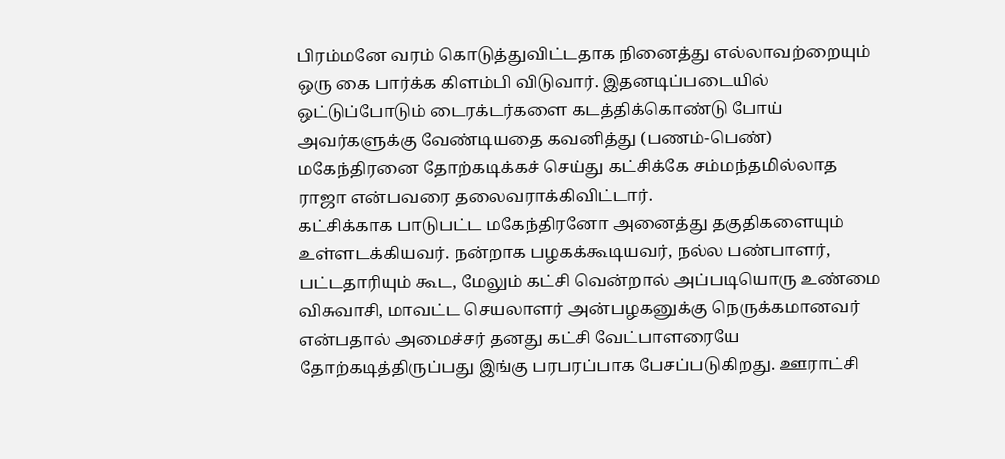பிரம்மனே வரம் கொடுத்துவிட்டதாக நினைத்து எல்லாவற்றையும் ஒரு கை பார்க்க கிளம்பி விடுவார். இதனடிப்படையில் ஒட்டுப்போடும் டைரக்டர்களை கடத்திக்கொண்டு போய் அவர்களுக்கு வேண்டியதை கவனித்து (பணம்-பெண்) மகேந்திரனை தோற்கடிக்கச் செய்து கட்சிக்கே சம்மந்தமில்லாத ராஜா என்பவரை தலைவராக்கிவிட்டார்.
கட்சிக்காக பாடுபட்ட மகேந்திரனோ அனைத்து தகுதிகளையும் உள்ளடக்கியவர். நன்றாக பழகக்கூடியவர், நல்ல பண்பாளர், பட்டதாரியும் கூட, மேலும் கட்சி வென்றால் அப்படியொரு உண்மை விசுவாசி, மாவட்ட செயலாளர் அன்பழகனுக்கு நெருக்கமானவர் என்பதால் அமைச்சர் தனது கட்சி வேட்பாளரையே தோற்கடித்திருப்பது இங்கு பரபரப்பாக பேசப்படுகிறது. ஊராட்சி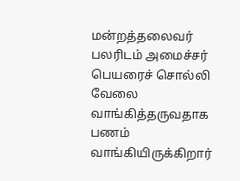மன்றத்தலைவர் பலரிடம் அமைச்சர் பெயரைச் சொல்லி வேலை வாங்கித்தருவதாக பணம் வாங்கியிருக்கிறார்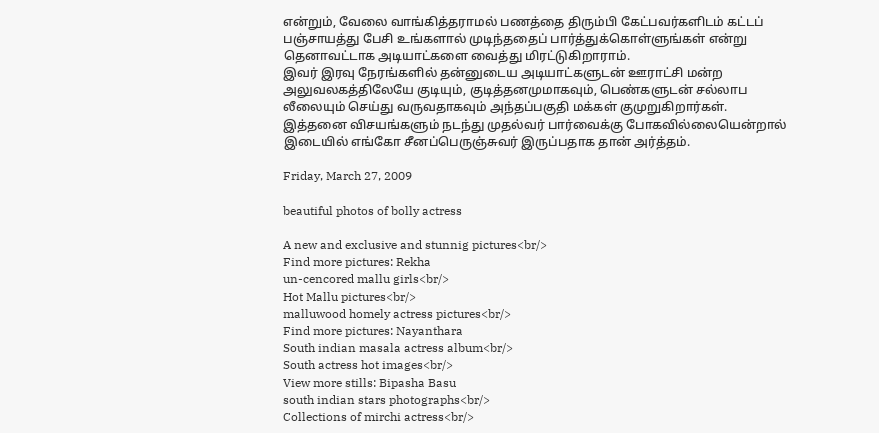என்றும், வேலை வாங்கித்தராமல் பணத்தை திரும்பி கேட்பவர்களிடம் கட்டப் பஞ்சாயத்து பேசி உங்களால் முடிந்ததைப் பார்த்துக்கொள்ளுங்கள் என்று தெனாவட்டாக அடியாட்களை வைத்து மிரட்டுகிறாராம்.
இவர் இரவு நேரங்களில் தன்னுடைய அடியாட்களுடன் ஊராட்சி மன்ற அலுவலகத்திலேயே குடியும், குடித்தனமுமாகவும், பெண்களுடன் சல்லாப லீலையும் செய்து வருவதாகவும் அந்தப்பகுதி மக்கள் குமுறுகிறார்கள். இத்தனை விசயங்களும் நடந்து முதல்வர் பார்வைக்கு போகவில்லையென்றால் இடையில் எங்கோ சீனப்பெருஞ்சுவர் இருப்பதாக தான் அர்த்தம்.

Friday, March 27, 2009

beautiful photos of bolly actress

A new and exclusive and stunnig pictures<br/>
Find more pictures: Rekha
un-cencored mallu girls<br/>
Hot Mallu pictures<br/>
malluwood homely actress pictures<br/>
Find more pictures: Nayanthara
South indian masala actress album<br/>
South actress hot images<br/>
View more stills: Bipasha Basu
south indian stars photographs<br/>
Collections of mirchi actress<br/>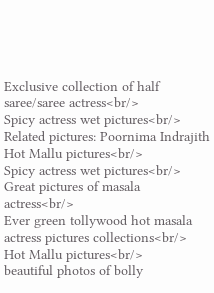Exclusive collection of half saree/saree actress<br/>
Spicy actress wet pictures<br/>
Related pictures: Poornima Indrajith
Hot Mallu pictures<br/>
Spicy actress wet pictures<br/>
Great pictures of masala actress<br/>
Ever green tollywood hot masala actress pictures collections<br/>
Hot Mallu pictures<br/>
beautiful photos of bolly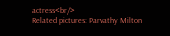actress<br/>
Related pictures: Parvathy Milton